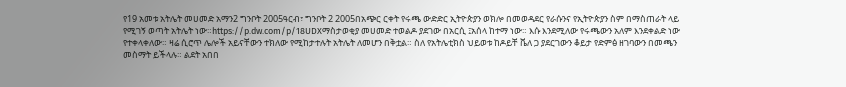የ19 አመቱ አትሌት መሀመድ አማን2 ግንቦት 2005ዓርብ፣ ግንቦት 2 2005በአጭር ርቀት የሩጫ ውድድር ኢትዮጵያን ወክሎ በመወዳደር የራሱንና የኢትዮጵያን ስም በማስጠራት ላይ የሚገኝ ወጣት አትሌት ነው።https://p.dw.com/p/18UDXማስታወቂያ መሀመድ ተወልዶ ያደገው በአርሲ ፤አሰላ ከተማ ነው። እሱ እንደሚለው የሩጫውን አለም እንደቀልድ ነው የተቀላቀለው። ዛሬ ሲሮጥ ሌሎች አይናቸውን ተክለው የሚከታተሉት አትሌት ለመሆን በቅቷል። ስለ የአትሌቲክስ ህይወቱ ከዶይቸ ቬለ ጋ ያደርገውን ቆይታ የድምፅ ዘገባውን በመጫን መስማት ይችላሉ። ልደት አበበ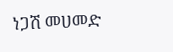ነጋሽ መሀመድ